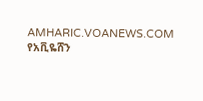AMHARIC.VOANEWS.COM
የአቪዬሸን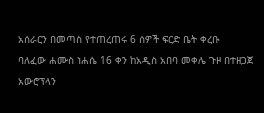አሰራርን በመጣስ የተጠረጠሩ 6 ሰዎች ፍርድ ቤት ቀረቡ
ባለፈው ሐሙስ ነሐሴ 16 ቀን ከአዲስ አበባ መቀሌ ጉዞ በተዘጋጀ አውሮፕላን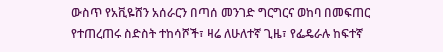ውስጥ የአቪዬሸን አሰራርን በጣሰ መንገድ ግርግርና ወከባ በመፍጠር የተጠረጠሩ ስድስት ተከሳሾች፣ ዛሬ ለሁለተኛ ጊዜ፣ የፌዴራሉ ከፍተኛ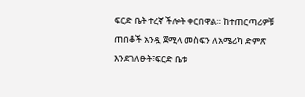ፍርድ ቤት ተረኛ ችሎት ቀርበዋል። ከተጠርጣሪዎቹ ጠበቆች አንዷ ጀሚላ መስፍን ለአሜሪካ ድምጽ እንደገለፁት፣ፍርድ ቤቱ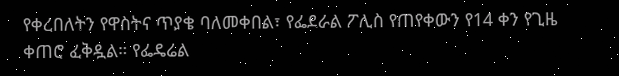የቀረበለትን የዋስትና ጥያቄ ባለመቀበል፣ የፌደራል ፖሊስ የጠየቀውን የ14 ቀን የጊዜ ቀጠሮ ፈቅዷል። የፌዴሬል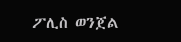ፖሊስ ወንጀል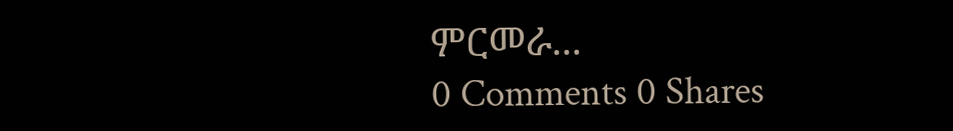ምርመራ...
0 Comments 0 Shares